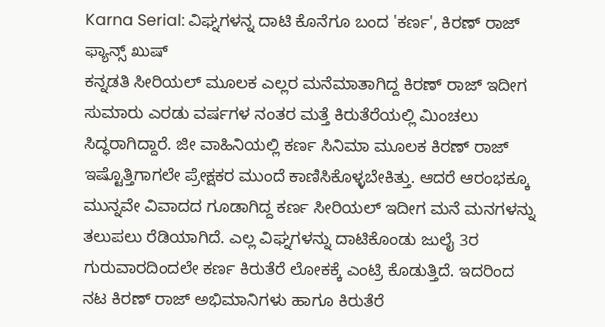Karna Serial: ವಿಘ್ನಗಳನ್ನ ದಾಟಿ ಕೊನೆಗೂ ಬಂದ 'ಕರ್ಣ', ಕಿರಣ್ ರಾಜ್ ಫ್ಯಾನ್ಸ್ ಖುಷ್
ಕನ್ನಡತಿ ಸೀರಿಯಲ್ ಮೂಲಕ ಎಲ್ಲರ ಮನೆಮಾತಾಗಿದ್ದ ಕಿರಣ್ ರಾಜ್ ಇದೀಗ ಸುಮಾರು ಎರಡು ವರ್ಷಗಳ ನಂತರ ಮತ್ತೆ ಕಿರುತೆರೆಯಲ್ಲಿ ಮಿಂಚಲು ಸಿದ್ಧರಾಗಿದ್ದಾರೆ. ಜೀ ವಾಹಿನಿಯಲ್ಲಿ ಕರ್ಣ ಸಿನಿಮಾ ಮೂಲಕ ಕಿರಣ್ ರಾಜ್ ಇಷ್ಟೊತ್ತಿಗಾಗಲೇ ಪ್ರೇಕ್ಷಕರ ಮುಂದೆ ಕಾಣಿಸಿಕೊಳ್ಳಬೇಕಿತ್ತು. ಆದರೆ ಆರಂಭಕ್ಕೂ ಮುನ್ನವೇ ವಿವಾದದ ಗೂಡಾಗಿದ್ದ ಕರ್ಣ ಸೀರಿಯಲ್ ಇದೀಗ ಮನೆ ಮನಗಳನ್ನು ತಲುಪಲು ರೆಡಿಯಾಗಿದೆ. ಎಲ್ಲ ವಿಘ್ನಗಳನ್ನು ದಾಟಿಕೊಂಡು ಜುಲೈ 3ರ ಗುರುವಾರದಿಂದಲೇ ಕರ್ಣ ಕಿರುತೆರೆ ಲೋಕಕ್ಕೆ ಎಂಟ್ರಿ ಕೊಡುತ್ತಿದೆ. ಇದರಿಂದ ನಟ ಕಿರಣ್ ರಾಜ್ ಅಭಿಮಾನಿಗಳು ಹಾಗೂ ಕಿರುತೆರೆ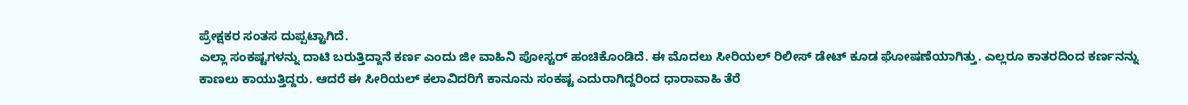ಪ್ರೇಕ್ಷಕರ ಸಂತಸ ದುಪ್ಪಟ್ಟಾಗಿದೆ.
ಎಲ್ಲಾ ಸಂಕಷ್ಟಗಳನ್ನು ದಾಟಿ ಬರುತ್ತಿದ್ದಾನೆ ಕರ್ಣ ಎಂದು ಜೀ ವಾಹಿನಿ ಪೋಸ್ಟರ್ ಹಂಚಿಕೊಂಡಿದೆ. ಈ ಮೊದಲು ಸೀರಿಯಲ್ ರಿಲೀಸ್ ಡೇಟ್ ಕೂಡ ಘೋಷಣೆಯಾಗಿತ್ತು. ಎಲ್ಲರೂ ಕಾತರದಿಂದ ಕರ್ಣನನ್ನು ಕಾಣಲು ಕಾಯುತ್ತಿದ್ದರು. ಆದರೆ ಈ ಸೀರಿಯಲ್ ಕಲಾವಿದರಿಗೆ ಕಾನೂನು ಸಂಕಷ್ಟ ಎದುರಾಗಿದ್ದರಿಂದ ಧಾರಾವಾಹಿ ತೆರೆ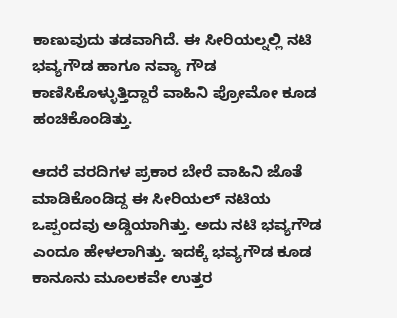ಕಾಣುವುದು ತಡವಾಗಿದೆ. ಈ ಸೀರಿಯಲ್ನಲ್ಲಿ ನಟಿ ಭವ್ಯಗೌಡ ಹಾಗೂ ನವ್ಯಾ ಗೌಡ ಕಾಣಿಸಿಕೊಳ್ಳುತ್ತಿದ್ದಾರೆ ವಾಹಿನಿ ಪ್ರೋಮೋ ಕೂಡ ಹಂಚಿಕೊಂಡಿತ್ತು.

ಆದರೆ ವರದಿಗಳ ಪ್ರಕಾರ ಬೇರೆ ವಾಹಿನಿ ಜೊತೆ ಮಾಡಿಕೊಂಡಿದ್ದ ಈ ಸೀರಿಯಲ್ ನಟಿಯ ಒಪ್ಪಂದವು ಅಡ್ಡಿಯಾಗಿತ್ತು. ಅದು ನಟಿ ಭವ್ಯಗೌಡ ಎಂದೂ ಹೇಳಲಾಗಿತ್ತು. ಇದಕ್ಕೆ ಭವ್ಯಗೌಡ ಕೂಡ ಕಾನೂನು ಮೂಲಕವೇ ಉತ್ತರ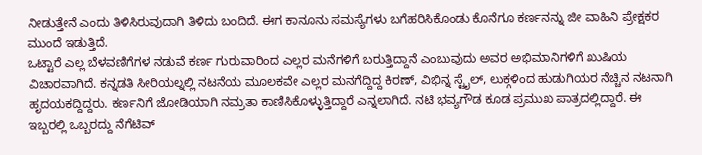ನೀಡುತ್ತೇನೆ ಎಂದು ತಿಳಿಸಿರುವುದಾಗಿ ತಿಳಿದು ಬಂದಿದೆ. ಈಗ ಕಾನೂನು ಸಮಸ್ಯೆಗಳು ಬಗೆಹರಿಸಿಕೊಂಡು ಕೊನೆಗೂ ಕರ್ಣನನ್ನು ಜೀ ವಾಹಿನಿ ಪ್ರೇಕ್ಷಕರ ಮುಂದೆ ಇಡುತ್ತಿದೆ.
ಒಟ್ಟಾರೆ ಎಲ್ಲ ಬೆಳವಣಿಗೆಗಳ ನಡುವೆ ಕರ್ಣ ಗುರುವಾರಿಂದ ಎಲ್ಲರ ಮನೆಗಳಿಗೆ ಬರುತ್ತಿದ್ದಾನೆ ಎಂಬುವುದು ಅವರ ಅಭಿಮಾನಿಗಳಿಗೆ ಖುಷಿಯ ವಿಚಾರವಾಗಿದೆ. ಕನ್ನಡತಿ ಸೀರಿಯಲ್ನಲ್ಲಿ ನಟನೆಯ ಮೂಲಕವೇ ಎಲ್ಲರ ಮನಗೆದ್ದಿದ್ದ ಕಿರಣ್, ವಿಭಿನ್ನ ಸ್ಟೈಲ್, ಲುಕ್ಗಳಿಂದ ಹುಡುಗಿಯರ ನೆಚ್ಚಿನ ನಟನಾಗಿ ಹೃದಯಕದ್ದಿದ್ದರು. ಕರ್ಣನಿಗೆ ಜೋಡಿಯಾಗಿ ನಮ್ರತಾ ಕಾಣಿಸಿಕೊಳ್ಳುತ್ತಿದ್ದಾರೆ ಎನ್ನಲಾಗಿದೆ. ನಟಿ ಭವ್ಯಗೌಡ ಕೂಡ ಪ್ರಮುಖ ಪಾತ್ರದಲ್ಲಿದ್ದಾರೆ. ಈ ಇಬ್ಬರಲ್ಲಿ ಒಬ್ಬರದ್ದು ನೆಗೆಟಿವ್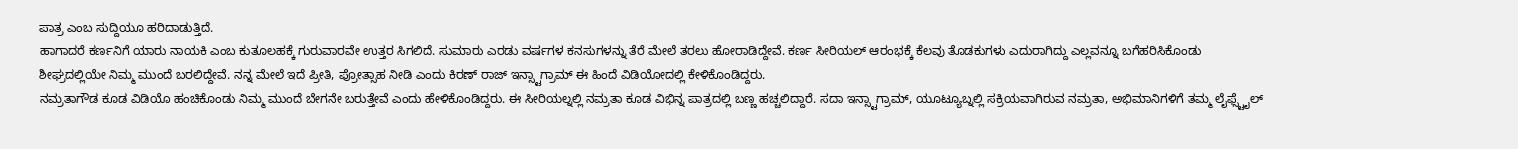ಪಾತ್ರ ಎಂಬ ಸುದ್ದಿಯೂ ಹರಿದಾಡುತ್ತಿದೆ.
ಹಾಗಾದರೆ ಕರ್ಣನಿಗೆ ಯಾರು ನಾಯಕಿ ಎಂಬ ಕುತೂಲಹಕ್ಕೆ ಗುರುವಾರವೇ ಉತ್ತರ ಸಿಗಲಿದೆ. ಸುಮಾರು ಎರಡು ವರ್ಷಗಳ ಕನಸುಗಳನ್ನು ತೆರೆ ಮೇಲೆ ತರಲು ಹೋರಾಡಿದ್ದೇವೆ. ಕರ್ಣ ಸೀರಿಯಲ್ ಆರಂಭಕ್ಕೆ ಕೆಲವು ತೊಡಕುಗಳು ಎದುರಾಗಿದ್ದು ಎಲ್ಲವನ್ನೂ ಬಗೆಹರಿಸಿಕೊಂಡು ಶೀಘ್ರದಲ್ಲಿಯೇ ನಿಮ್ಮ ಮುಂದೆ ಬರಲಿದ್ದೇವೆ. ನನ್ನ ಮೇಲೆ ಇದೆ ಪ್ರೀತಿ, ಪ್ರೋತ್ಸಾಹ ನೀಡಿ ಎಂದು ಕಿರಣ್ ರಾಜ್ ಇನ್ಸ್ಟಾಗ್ರಾಮ್ ಈ ಹಿಂದೆ ವಿಡಿಯೋದಲ್ಲಿ ಕೇಳಿಕೊಂಡಿದ್ದರು.
ನಮ್ರತಾಗೌಡ ಕೂಡ ವಿಡಿಯೊ ಹಂಚಿಕೊಂಡು ನಿಮ್ಮ ಮುಂದೆ ಬೇಗನೇ ಬರುತ್ತೇವೆ ಎಂದು ಹೇಳಿಕೊಂಡಿದ್ದರು. ಈ ಸೀರಿಯಲ್ನಲ್ಲಿ ನಮ್ರತಾ ಕೂಡ ವಿಭಿನ್ನ ಪಾತ್ರದಲ್ಲಿ ಬಣ್ಣ ಹಚ್ಚಲಿದ್ದಾರೆ. ಸದಾ ಇನ್ಸ್ಟಾಗ್ರಾಮ್, ಯೂಟ್ಯೂಬ್ನಲ್ಲಿ ಸಕ್ರಿಯವಾಗಿರುವ ನಮ್ರತಾ, ಅಭಿಮಾನಿಗಳಿಗೆ ತಮ್ಮ ಲೈಫ್ಸ್ಟೈಲ್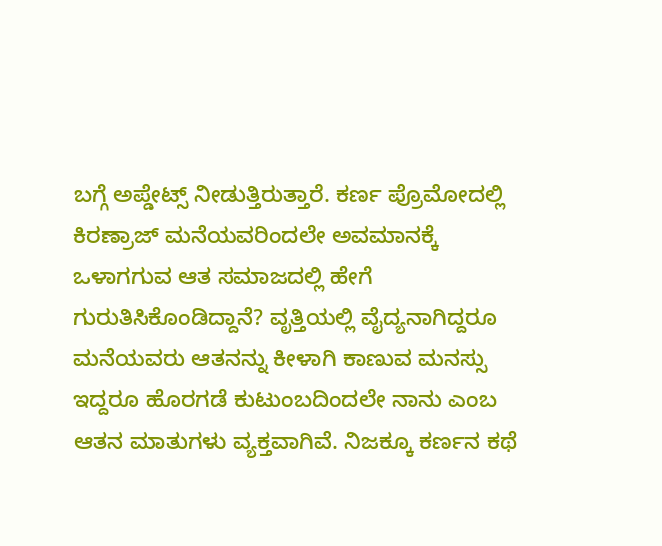ಬಗ್ಗೆ ಅಪ್ಡೇಟ್ಸ್ ನೀಡುತ್ತಿರುತ್ತಾರೆ. ಕರ್ಣ ಪ್ರೊಮೋದಲ್ಲಿ ಕಿರಣ್ರಾಜ್ ಮನೆಯವರಿಂದಲೇ ಅವಮಾನಕ್ಕೆ ಒಳಾಗಗುವ ಆತ ಸಮಾಜದಲ್ಲಿ ಹೇಗೆ ಗುರುತಿಸಿಕೊಂಡಿದ್ದಾನೆ? ವೃತ್ತಿಯಲ್ಲಿ ವೈದ್ಯನಾಗಿದ್ದರೂ ಮನೆಯವರು ಆತನನ್ನು ಕೀಳಾಗಿ ಕಾಣುವ ಮನಸ್ಸು ಇದ್ದರೂ ಹೊರಗಡೆ ಕುಟುಂಬದಿಂದಲೇ ನಾನು ಎಂಬ ಆತನ ಮಾತುಗಳು ವ್ಯಕ್ತವಾಗಿವೆ. ನಿಜಕ್ಕೂ ಕರ್ಣನ ಕಥೆ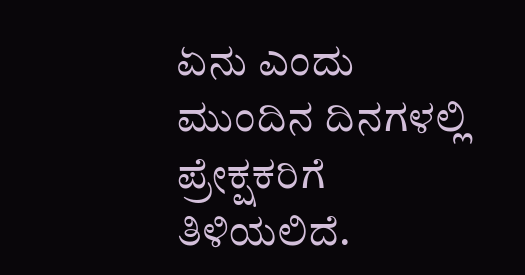ಏನು ಎಂದು ಮುಂದಿನ ದಿನಗಳಲ್ಲಿ ಪ್ರೇಕ್ಷಕರಿಗೆ ತಿಳಿಯಲಿದೆ.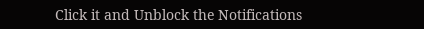Click it and Unblock the Notifications